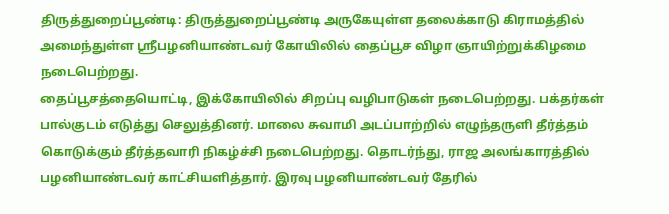திருத்துறைப்பூண்டி: திருத்துறைப்பூண்டி அருகேயுள்ள தலைக்காடு கிராமத்தில் அமைந்துள்ள ஸ்ரீபழனியாண்டவர் கோயிலில் தைப்பூச விழா ஞாயிற்றுக்கிழமை நடைபெற்றது.
தைப்பூசத்தையொட்டி, இக்கோயிலில் சிறப்பு வழிபாடுகள் நடைபெற்றது. பக்தர்கள் பால்குடம் எடுத்து செலுத்தினர். மாலை சுவாமி அடப்பாற்றில் எழுந்தருளி தீர்த்தம் கொடுக்கும் தீர்த்தவாரி நிகழ்ச்சி நடைபெற்றது. தொடர்ந்து, ராஜ அலங்காரத்தில் பழனியாண்டவர் காட்சியளித்தார். இரவு பழனியாண்டவர் தேரில்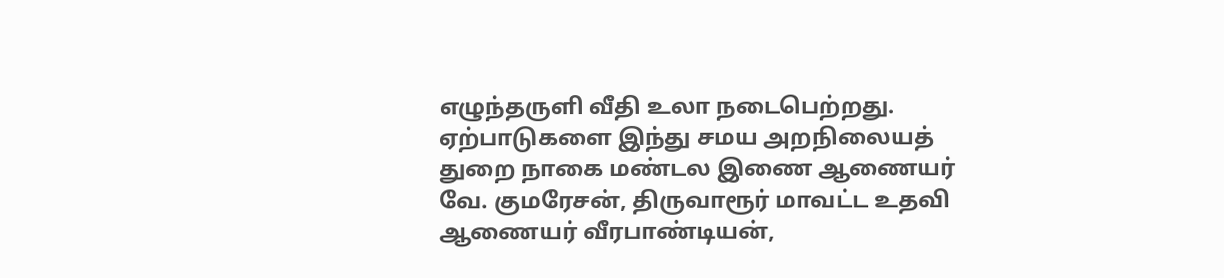எழுந்தருளி வீதி உலா நடைபெற்றது. ஏற்பாடுகளை இந்து சமய அறநிலையத் துறை நாகை மண்டல இணை ஆணையர் வே. குமரேசன், திருவாரூர் மாவட்ட உதவி ஆணையர் வீரபாண்டியன்,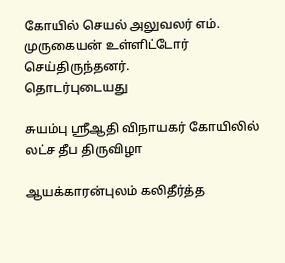கோயில் செயல் அலுவலர் எம். முருகையன் உள்ளிட்டோர் செய்திருந்தனர்.
தொடர்புடையது

சுயம்பு ஸ்ரீஆதி விநாயகர் கோயிலில் லட்ச தீப திருவிழா

ஆயக்காரன்புலம் கலிதீர்த்த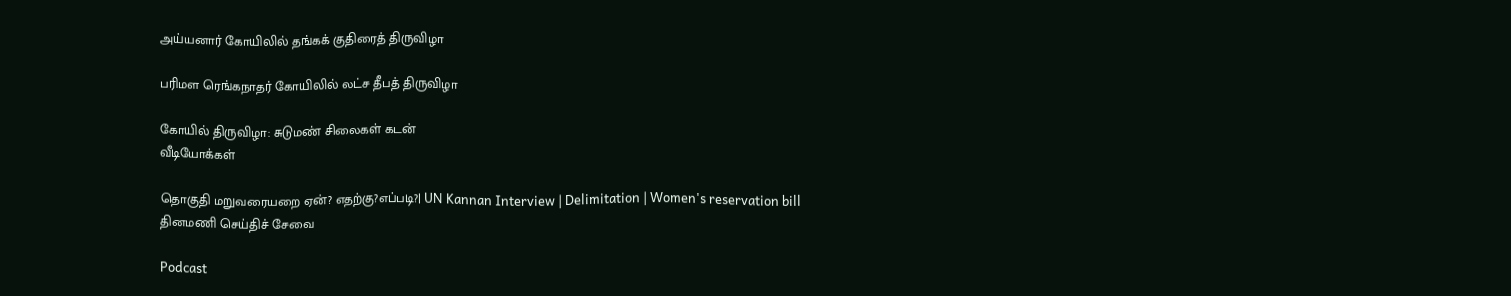அய்யனார் கோயிலில் தங்கக் குதிரைத் திருவிழா

பரிமள ரெங்கநாதர் கோயிலில் லட்ச தீபத் திருவிழா

கோயில் திருவிழா: சுடுமண் சிலைகள் கடன்
வீடியோக்கள்

தொகுதி மறுவரையறை ஏன்? எதற்கு?எப்படி?| UN Kannan Interview | Delimitation | Women's reservation bill
தினமணி செய்திச் சேவை

Podcast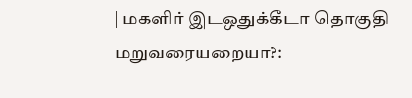| மகளிர் இடஒதுக்கீடா தொகுதி மறுவரையறையா?: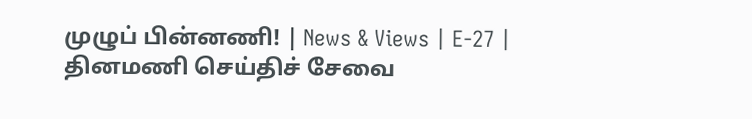முழுப் பின்னணி! | News & Views | E-27 |
தினமணி செய்திச் சேவை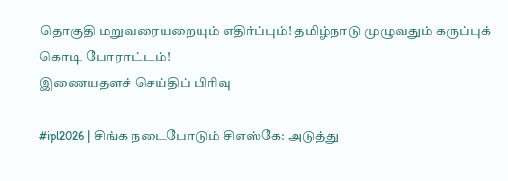தொகுதி மறுவரையறையும் எதிர்ப்பும்! தமிழ்நாடு முழுவதும் கருப்புக் கொடி போராட்டம்!
இணையதளச் செய்திப் பிரிவு

#ipl2026 | சிங்க நடைபோடும் சிஎஸ்கே: அடுத்து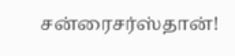சன்ரைசர்ஸ்தான்!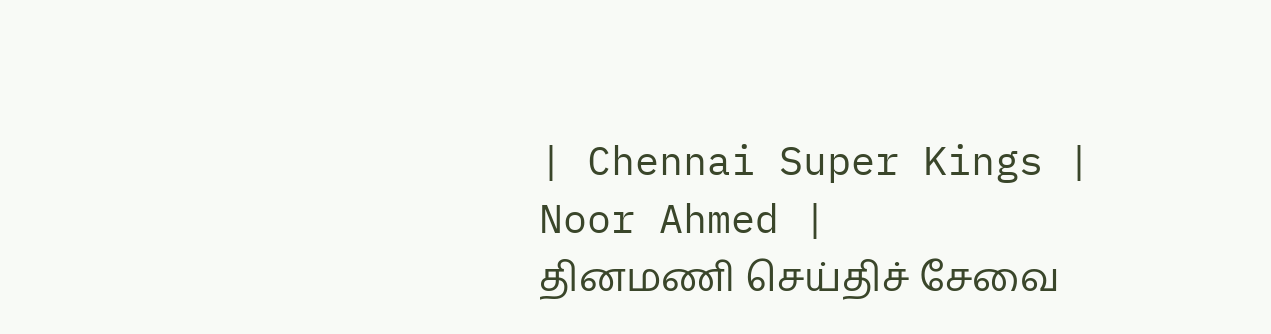| Chennai Super Kings | Noor Ahmed |
தினமணி செய்திச் சேவை